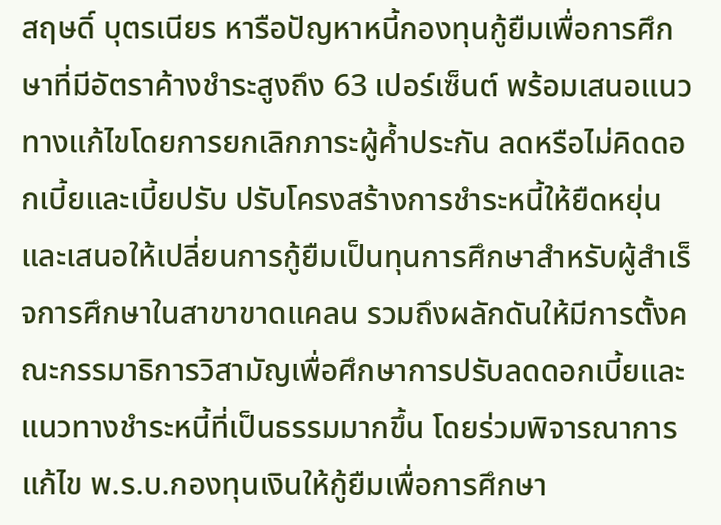สฤษดิ์ บุตรเนียร หารือปัญหาหนี้กองทุนกู้ยืมเพื่อการศึกษาที่มีอัตราค้างชำระสูงถึง 63 เปอร์เซ็นต์ พร้อมเสนอแนวทางแก้ไขโดยการยกเลิกภาระผู้ค้ำประกัน ลดหรือไม่คิดดอกเบี้ยและเบี้ยปรับ ปรับโครงสร้างการชำระหนี้ให้ยืดหยุ่น และเสนอให้เปลี่ยนการกู้ยืมเป็นทุนการศึกษาสำหรับผู้สำเร็จการศึกษาในสาขาขาดแคลน รวมถึงผลักดันให้มีการตั้งคณะกรรมาธิการวิสามัญเพื่อศึกษาการปรับลดดอกเบี้ยและแนวทางชำระหนี้ที่เป็นธรรมมากขึ้น โดยร่วมพิจารณาการแก้ไข พ.ร.บ.กองทุนเงินให้กู้ยืมเพื่อการศึกษา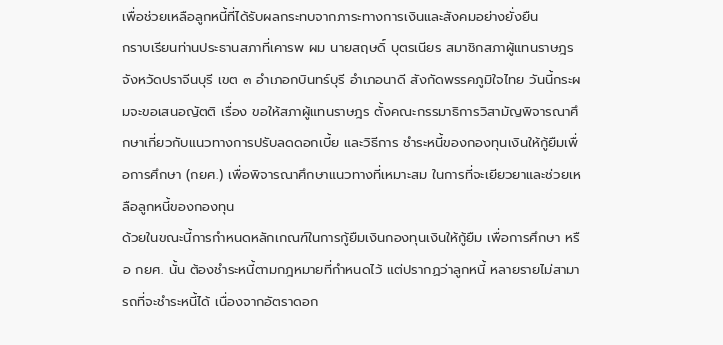เพื่อช่วยเหลือลูกหนี้ที่ได้รับผลกระทบจากภาระทางการเงินและสังคมอย่างยั่งยืน
กราบเรียนท่านประธานสภาที่เคารพ ผม นายสฤษดิ์ บุตรเนียร สมาชิกสภาผู้แทนราษฎรจังหวัดปราจีนบุรี เขต ๓ อำเภอกบินทร์บุรี อำเภอนาดี สังกัดพรรคภูมิใจไทย วันนี้กระผมจะขอเสนอญัตติ เรื่อง ขอให้สภาผู้แทนราษฎร ตั้งคณะกรรมาธิการวิสามัญพิจารณาศึกษาเกี่ยวกับแนวทางการปรับลดดอกเบี้ย และวิธีการ ชำระหนี้ของกองทุนเงินให้กู้ยืมเพื่อการศึกษา (กยศ.) เพื่อพิจารณาศึกษาแนวทางที่เหมาะสม ในการที่จะเยียวยาและช่วยเหลือลูกหนี้ของกองทุน
ด้วยในขณะนี้การกำหนดหลักเกณฑ์ในการกู้ยืมเงินกองทุนเงินให้กู้ยืม เพื่อการศึกษา หรือ กยศ. นั้น ต้องชำระหนี้ตามกฎหมายที่กำหนดไว้ แต่ปรากฏว่าลูกหนี้ หลายรายไม่สามารถที่จะชำระหนี้ได้ เนื่องจากอัตราดอก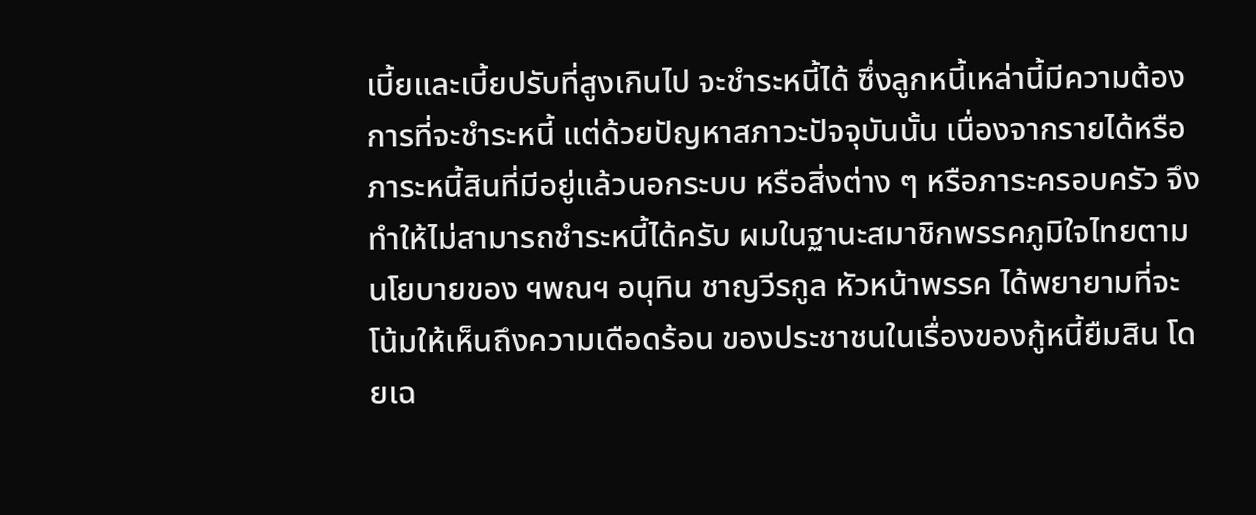เบี้ยและเบี้ยปรับที่สูงเกินไป จะชำระหนี้ได้ ซึ่งลูกหนี้เหล่านี้มีความต้องการที่จะชำระหนี้ แต่ด้วยปัญหาสภาวะปัจจุบันนั้น เนื่องจากรายได้หรือภาระหนี้สินที่มีอยู่แล้วนอกระบบ หรือสิ่งต่าง ๆ หรือภาระครอบครัว จึงทำให้ไม่สามารถชำระหนี้ได้ครับ ผมในฐานะสมาชิกพรรคภูมิใจไทยตามนโยบายของ ฯพณฯ อนุทิน ชาญวีรกูล หัวหน้าพรรค ได้พยายามที่จะโน้มให้เห็นถึงความเดือดร้อน ของประชาชนในเรื่องของกู้หนี้ยืมสิน โดยเฉ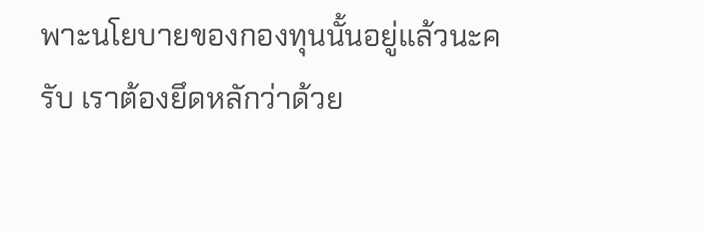พาะนโยบายของกองทุนนั้นอยู่แล้วนะครับ เราต้องยึดหลักว่าด้วย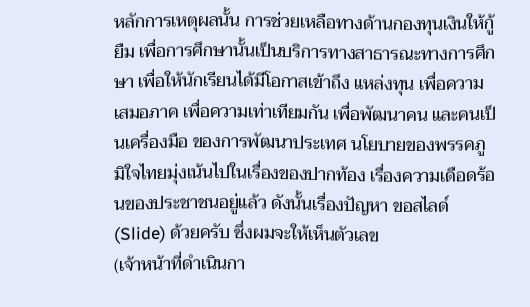หลักการเหตุผลนั้น การช่วยเหลือทางด้านกองทุนเงินให้กู้ยืม เพื่อการศึกษานั้นเป็นบริการทางสาธารณะทางการศึกษา เพื่อให้นักเรียนได้มีโอกาสเข้าถึง แหล่งทุน เพื่อความเสมอภาค เพื่อความเท่าเทียมกัน เพื่อพัฒนาคน และคนเป็นเครื่องมือ ของการพัฒนาประเทศ นโยบายของพรรคภูมิใจไทยมุ่งเน้นไปในเรื่องของปากท้อง เรื่องความเดือดร้อนของประชาชนอยู่แล้ว ดังนั้นเรื่องปัญหา ขอสไลด์ (Slide) ด้วยครับ ซึ่งผมจะให้เห็นตัวเลข
(เจ้าหน้าที่ดำเนินกา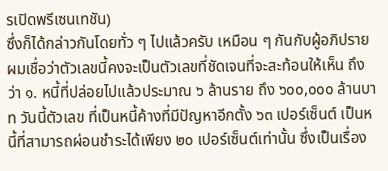รเปิดพรีเซนเทชัน)
ซึ่งก็ได้กล่าวกันโดยทั่ว ๆ ไปแล้วครับ เหมือน ๆ กันกับผู้อภิปราย ผมเชื่อว่าตัวเลขนี้คงจะเป็นตัวเลขที่ชัดเจนที่จะสะท้อนให้เห็น ถึงว่า ๑. หนี้ที่ปล่อยไปแล้วประมาณ ๖ ล้านราย ถึง ๖๐๐,๐๐๐ ล้านบาท วันนี้ตัวเลข ที่เป็นหนี้ค้างที่มีปัญหาอีกตั้ง ๖๓ เปอร์เซ็นต์ เป็นหนี้ที่สามารถผ่อนชำระได้เพียง ๒๐ เปอร์เซ็นต์เท่านั้น ซึ่งเป็นเรื่อง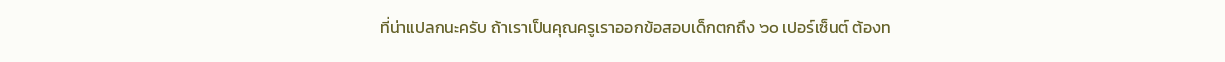ที่น่าแปลกนะครับ ถ้าเราเป็นคุณครูเราออกข้อสอบเด็กตกถึง ๖๐ เปอร์เซ็นต์ ต้องท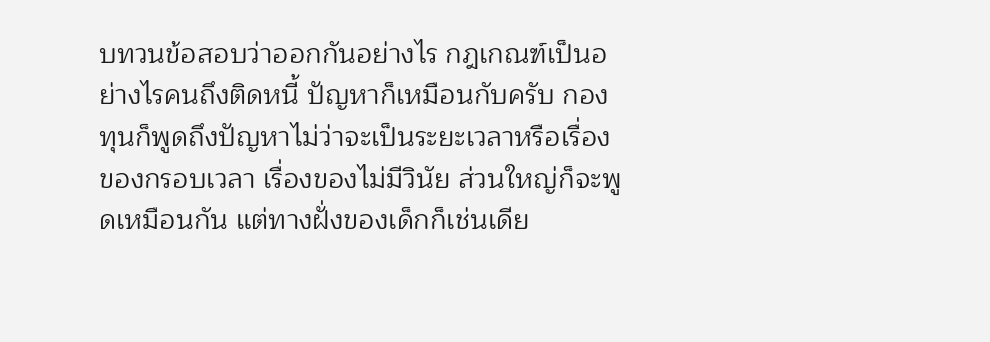บทวนข้อสอบว่าออกกันอย่างไร กฎเกณฑ์เป็นอย่างไรคนถึงติดหนี้ ปัญหาก็เหมือนกับครับ กองทุนก็พูดถึงปัญหาไม่ว่าจะเป็นระยะเวลาหรือเรื่องของกรอบเวลา เรื่องของไม่มีวินัย ส่วนใหญ่ก็จะพูดเหมือนกัน แต่ทางฝั่งของเด็กก็เช่นเดีย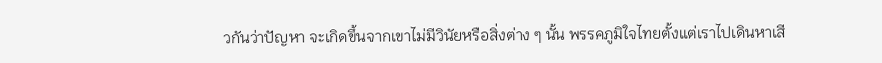วกันว่าปัญหา จะเกิดขึ้นจากเขาไม่มีวินัยหรือสิ่งต่าง ๆ นั้น พรรคภูมิใจไทยตั้งแต่เราไปเดินหาเสี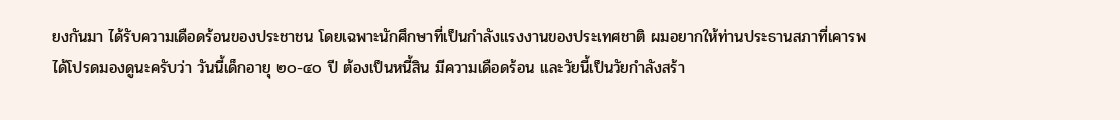ยงกันมา ได้รับความเดือดร้อนของประชาชน โดยเฉพาะนักศึกษาที่เป็นกำลังแรงงานของประเทศชาติ ผมอยากให้ท่านประธานสภาที่เคารพได้โปรดมองดูนะครับว่า วันนี้เด็กอายุ ๒๐-๔๐ ปี ต้องเป็นหนี้สิน มีความเดือดร้อน และวัยนี้เป็นวัยกำลังสร้า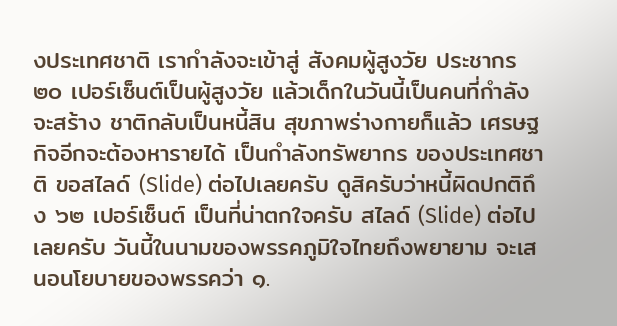งประเทศชาติ เรากำลังจะเข้าสู่ สังคมผู้สูงวัย ประชากร ๒๐ เปอร์เซ็นต์เป็นผู้สูงวัย แล้วเด็กในวันนี้เป็นคนที่กำลังจะสร้าง ชาติกลับเป็นหนี้สิน สุขภาพร่างกายก็แล้ว เศรษฐกิจอีกจะต้องหารายได้ เป็นกำลังทรัพยากร ของประเทศชาติ ขอสไลด์ (Slide) ต่อไปเลยครับ ดูสิครับว่าหนี้ผิดปกติถึง ๖๒ เปอร์เซ็นต์ เป็นที่น่าตกใจครับ สไลด์ (Slide) ต่อไปเลยครับ วันนี้ในนามของพรรคภูมิใจไทยถึงพยายาม จะเสนอนโยบายของพรรคว่า ๑.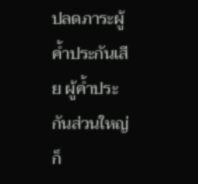ปลดภาระผู้ค้ำประกันเสีย ผู้ค้ำประกันส่วนใหญ่ก็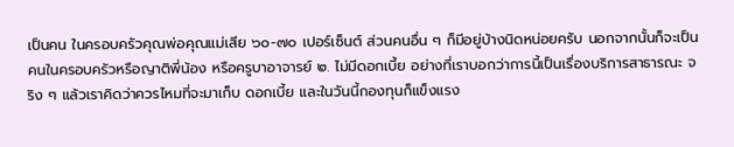เป็นคน ในครอบครัวคุณพ่อคุณแม่เสีย ๖๐-๗๐ เปอร์เซ็นต์ ส่วนคนอื่น ๆ ก็มีอยู่บ้างนิดหน่อยครับ นอกจากนั้นก็จะเป็นคนในครอบครัวหรือญาติพี่น้อง หรือครูบาอาจารย์ ๒. ไม่มีดอกเบี้ย อย่างที่เราบอกว่าการนี้เป็นเรื่องบริการสาธารณะ จริง ๆ แล้วเราคิดว่าควรไหมที่จะมาเก็บ ดอกเบี้ย และในวันนี้กองทุนก็แข็งแรง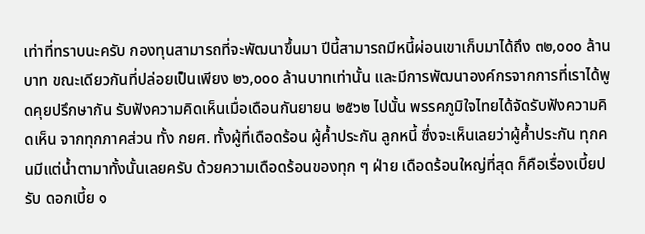เท่าที่ทราบนะครับ กองทุนสามารถที่จะพัฒนาขึ้นมา ปีนี้สามารถมีหนี้ผ่อนเขาเก็บมาได้ถึง ๓๒,๐๐๐ ล้านบาท ขณะเดียวกันที่ปล่อยเป็นเพียง ๒๖,๐๐๐ ล้านบาทเท่านั้น และมีการพัฒนาองค์กรจากการที่เราได้พูดคุยปรึกษากัน รับฟังความคิดเห็นเมื่อเดือนกันยายน ๒๕๖๒ ไปนั้น พรรคภูมิใจไทยได้จัดรับฟังความคิดเห็น จากทุกภาคส่วน ทั้ง กยศ. ทั้งผู้ที่เดือดร้อน ผู้ค้ำประกัน ลูกหนี้ ซึ่งจะเห็นเลยว่าผู้ค้ำประกัน ทุกคนมีแต่น้ำตามาทั้งนั้นเลยครับ ด้วยความเดือดร้อนของทุก ๆ ฝ่าย เดือดร้อนใหญ่ที่สุด ก็คือเรื่องเบี้ยปรับ ดอกเบี้ย ๑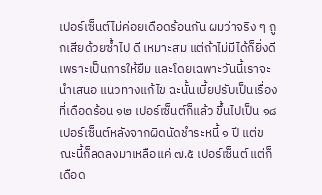เปอร์เซ็นต์ไม่ค่อยเดือดร้อนกัน ผมว่าจริง ๆ ถูกเสียด้วยซ้ำไป ดี เหมาะสม แต่ถ้าไม่มีได้ก็ยิ่งดี เพราะเป็นการให้ยืม และโดยเฉพาะวันนี้เราจะนำเสนอ แนวทางแก้ไข ฉะนั้นเบี้ยปรับเป็นเรื่องที่เดือดร้อน ๑๒ เปอร์เซ็นต์ก็แล้ว ขึ้นไปเป็น ๑๘ เปอร์เซ็นต์หลังจากผิดนัดชำระหนี้ ๑ ปี แต่ขณะนี้ก็ลดลงมาเหลือแค่ ๗.๕ เปอร์เซ็นต์ แต่ก็เดือด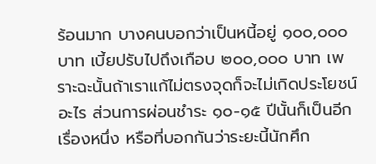ร้อนมาก บางคนบอกว่าเป็นหนี้อยู่ ๑๐๐,๐๐๐ บาท เบี้ยปรับไปถึงเกือบ ๒๐๐,๐๐๐ บาท เพราะฉะนั้นถ้าเราแก้ไม่ตรงจุดก็จะไม่เกิดประโยชน์อะไร ส่วนการผ่อนชำระ ๑๐-๑๕ ปีนั้นก็เป็นอีกเรื่องหนึ่ง หรือที่บอกกันว่าระยะนี้นักศึก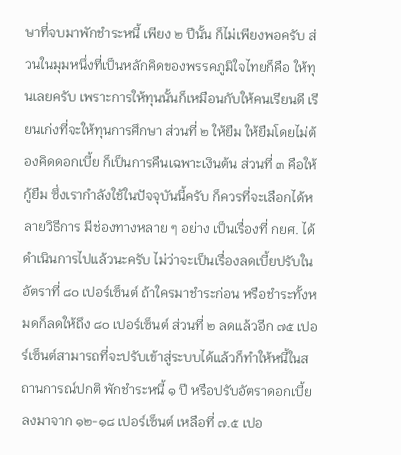ษาที่จบมาพักชำระหนี้ เพียง ๒ ปีนั้น ก็ไม่เพียงพอครับ ส่วนในมุมหนึ่งที่เป็นหลักคิดของพรรคภูมิใจไทยก็คือ ให้ทุนเลยครับ เพราะการให้ทุนนั้นก็เหมือนกับให้คนเรียนดี เรียนเก่งที่จะให้ทุนการศึกษา ส่วนที่ ๒ ให้ยืม ให้ยืมโดยไม่ต้องคิดดอกเบี้ย ก็เป็นการคืนเฉพาะเงินต้น ส่วนที่ ๓ คือให้กู้ยืม ซึ่งเรากำลังใช้ในปัจจุบันนี้ครับ ก็ควรที่จะเลือกได้หลายวิธีการ มีช่องทางหลาย ๆ อย่าง เป็นเรื่องที่ กยศ. ได้ดำเนินการไปแล้วนะครับ ไม่ว่าจะเป็นเรื่องลดเบี้ยปรับในอัตราที่ ๘๐ เปอร์เซ็นต์ ถ้าใครมาชำระก่อน หรือชำระทั้งหมดก็ลดให้ถึง ๘๐ เปอร์เซ็นต์ ส่วนที่ ๒ ลดแล้วอีก ๗๕ เปอร์เซ็นต์สามารถที่จะปรับเข้าสู่ระบบได้แล้วก็ทำให้หนี้ในสถานการณ์ปกติ พักชำระหนี้ ๑ ปี หรือปรับอัตราดอกเบี้ยลงมาจาก ๑๒-๑๘ เปอร์เซ็นต์ เหลือที่ ๗.๕ เปอ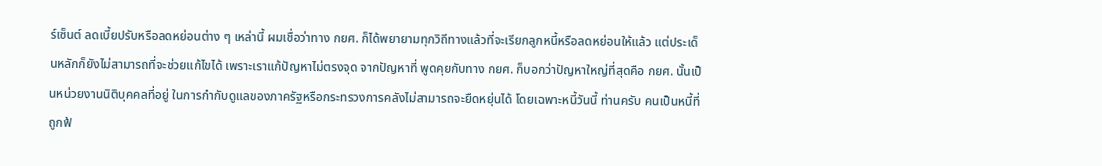ร์เซ็นต์ ลดเบี้ยปรับหรือลดหย่อนต่าง ๆ เหล่านี้ ผมเชื่อว่าทาง กยศ. ก็ได้พยายามทุกวิถีทางแล้วที่จะเรียกลูกหนี้หรือลดหย่อนให้แล้ว แต่ประเด็นหลักก็ยังไม่สามารถที่จะช่วยแก้ไขได้ เพราะเราแก้ปัญหาไม่ตรงจุด จากปัญหาที่ พูดคุยกับทาง กยศ. ก็บอกว่าปัญหาใหญ่ที่สุดคือ กยศ. นั้นเป็นหน่วยงานนิติบุคคลที่อยู่ ในการกำกับดูแลของภาครัฐหรือกระทรวงการคลังไม่สามารถจะยืดหยุ่นได้ โดยเฉพาะหนี้วันนี้ ท่านครับ คนเป็นหนี้ที่ถูกฟ้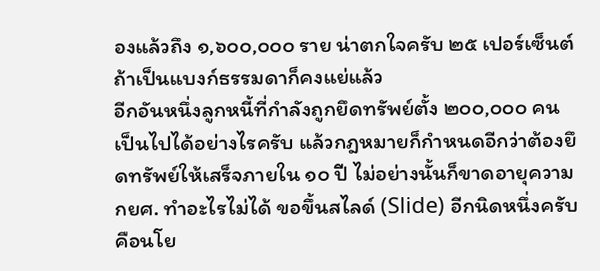องแล้วถึง ๑,๖๐๐,๐๐๐ ราย น่าตกใจครับ ๒๕ เปอร์เซ็นต์ ถ้าเป็นแบงก์ธรรมดาก็คงแย่แล้ว
อีกอันหนึ่งลูกหนี้ที่กำลังถูกยึดทรัพย์ตั้ง ๒๐๐,๐๐๐ คน เป็นไปได้อย่างไรครับ แล้วกฎหมายก็กำหนดอีกว่าต้องยึดทรัพย์ให้เสร็จภายใน ๑๐ ปี ไม่อย่างนั้นก็ขาดอายุความ กยศ. ทำอะไรไม่ได้ ขอขึ้นสไลด์ (Slide) อีกนิดหนึ่งครับ คือนโย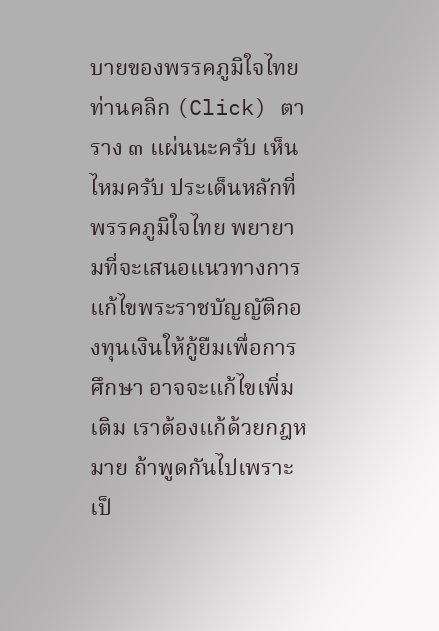บายของพรรคภูมิใจไทย ท่านคลิก (Click) ตาราง ๓ แผ่นนะครับ เห็นไหมครับ ประเด็นหลักที่พรรคภูมิใจไทย พยายามที่จะเสนอแนวทางการแก้ไขพระราชบัญญัติกองทุนเงินให้กู้ยืมเพื่อการศึกษา อาจจะแก้ไขเพิ่มเติม เราต้องแก้ด้วยกฎหมาย ถ้าพูดกันไปเพราะเป็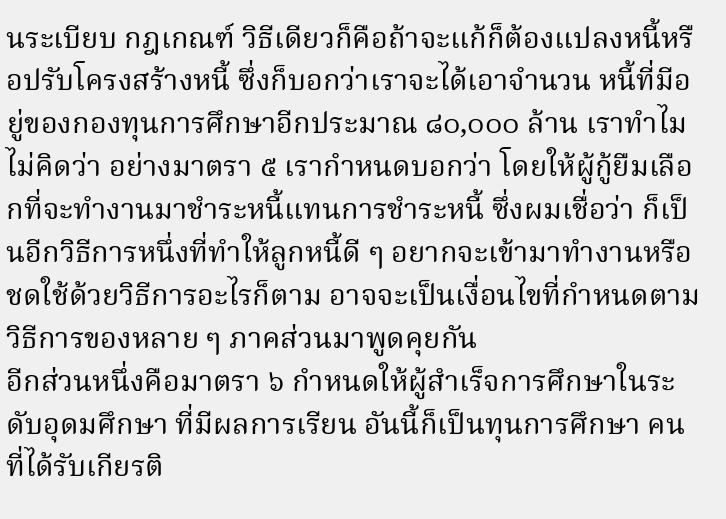นระเบียบ กฎเกณฑ์ วิธีเดียวก็คือถ้าจะแก้ก็ต้องแปลงหนี้หรือปรับโครงสร้างหนี้ ซึ่งก็บอกว่าเราจะได้เอาจำนวน หนี้ที่มีอยู่ของกองทุนการศึกษาอีกประมาณ ๘๐,๐๐๐ ล้าน เราทำไมไม่คิดว่า อย่างมาตรา ๕ เรากำหนดบอกว่า โดยให้ผู้กู้ยืมเลือกที่จะทำงานมาชำระหนี้แทนการชำระหนี้ ซึ่งผมเชื่อว่า ก็เป็นอีกวิธีการหนึ่งที่ทำให้ลูกหนี้ดี ๆ อยากจะเข้ามาทำงานหรือชดใช้ด้วยวิธีการอะไรก็ตาม อาจจะเป็นเงื่อนไขที่กำหนดตามวิธีการของหลาย ๆ ภาคส่วนมาพูดคุยกัน
อีกส่วนหนึ่งคือมาตรา ๖ กำหนดให้ผู้สำเร็จการศึกษาในระดับอุดมศึกษา ที่มีผลการเรียน อันนี้ก็เป็นทุนการศึกษา คนที่ได้รับเกียรติ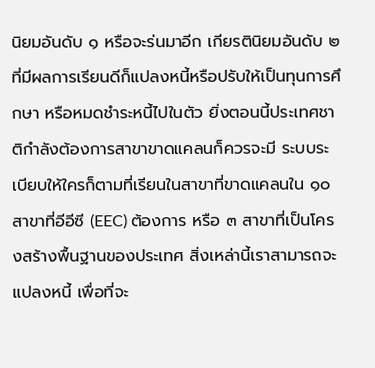นิยมอันดับ ๑ หรือจะร่นมาอีก เกียรตินิยมอันดับ ๒ ที่มีผลการเรียนดีก็แปลงหนี้หรือปรับให้เป็นทุนการศึกษา หรือหมดชำระหนี้ไปในตัว ยิ่งตอนนี้ประเทศชาติกำลังต้องการสาขาขาดแคลนก็ควรจะมี ระบบระเบียบให้ใครก็ตามที่เรียนในสาขาที่ขาดแคลนใน ๑๐ สาขาที่อีอีซี (EEC) ต้องการ หรือ ๓ สาขาที่เป็นโครงสร้างพื้นฐานของประเทศ สิ่งเหล่านี้เราสามารถจะแปลงหนี้ เพื่อที่จะ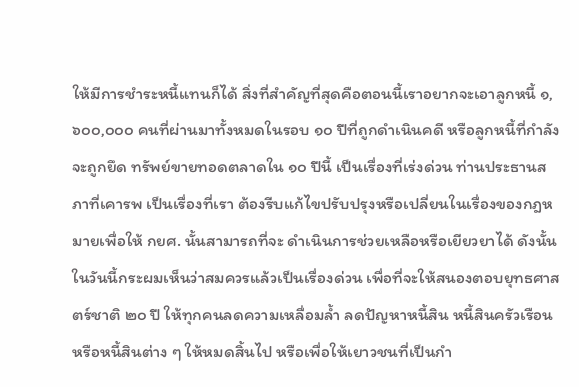ให้มีการชำระหนี้แทนก็ได้ สิ่งที่สำคัญที่สุดคือตอนนี้เราอยากจะเอาลูกหนี้ ๑,๖๐๐,๐๐๐ คนที่ผ่านมาทั้งหมดในรอบ ๑๐ ปีที่ถูกดำเนินคดี หรือลูกหนี้ที่กำลังจะถูกยึด ทรัพย์ขายทอดตลาดใน ๑๐ ปีนี้ เป็นเรื่องที่เร่งด่วน ท่านประธานสภาที่เคารพ เป็นเรื่องที่เรา ต้องรีบแก้ไขปรับปรุงหรือเปลี่ยนในเรื่องของกฎหมายเพื่อให้ กยศ. นั้นสามารถที่จะ ดำเนินการช่วยเหลือหรือเยียวยาได้ ดังนั้นในวันนี้กระผมเห็นว่าสมควรแล้วเป็นเรื่องด่วน เพื่อที่จะให้สนองตอบยุทธศาสตร์ชาติ ๒๐ ปี ให้ทุกคนลดความเหลื่อมล้ำ ลดปัญหาหนี้สิน หนี้สินครัวเรือน หรือหนี้สินต่าง ๆ ให้หมดสิ้นไป หรือเพื่อให้เยาวชนที่เป็นกำ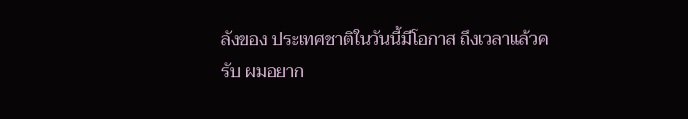ลังของ ประเทศชาติในวันนี้มีโอกาส ถึงเวลาแล้วครับ ผมอยาก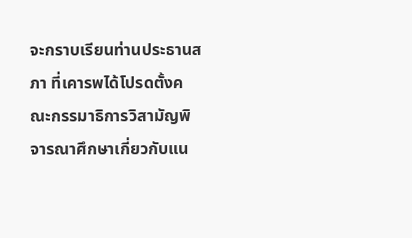จะกราบเรียนท่านประธานสภา ที่เคารพได้โปรดตั้งคณะกรรมาธิการวิสามัญพิจารณาศึกษาเกี่ยวกับแน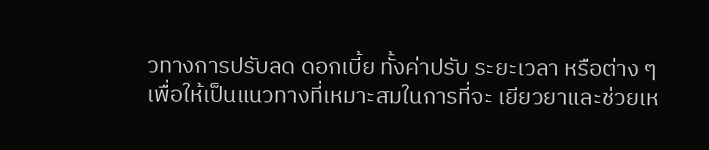วทางการปรับลด ดอกเบี้ย ทั้งค่าปรับ ระยะเวลา หรือต่าง ๆ เพื่อให้เป็นแนวทางที่เหมาะสมในการที่จะ เยียวยาและช่วยเห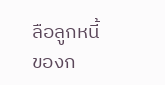ลือลูกหนี้ของก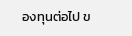องทุนต่อไป ข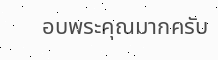อบพระคุณมากครับ